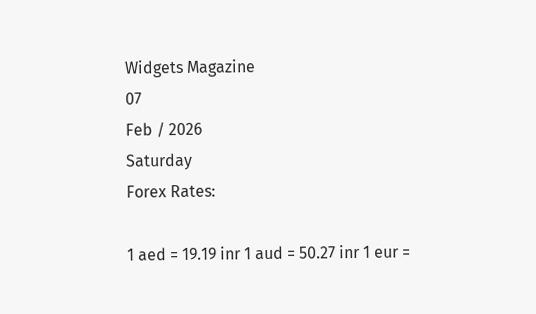Widgets Magazine
07
Feb / 2026
Saturday
Forex Rates:

1 aed = 19.19 inr 1 aud = 50.27 inr 1 eur =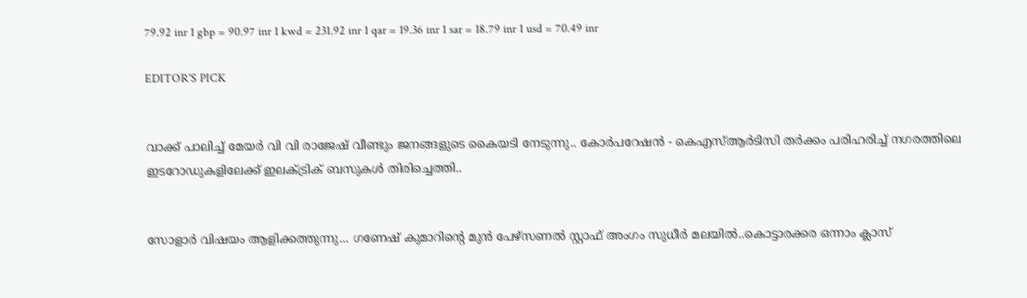79.92 inr 1 gbp = 90.97 inr 1 kwd = 231.92 inr 1 qar = 19.36 inr 1 sar = 18.79 inr 1 usd = 70.49 inr

EDITOR'S PICK


വാക്ക് പാലിച്ച് മേയർ വി വി രാജേഷ് വീണ്ടും ജനങ്ങളുടെ കൈയടി നേടുന്നു.. കോര്‍പറേഷന്‍ - കെഎസ്ആര്‍ടിസി തര്‍ക്കം പരിഹരിച്ച് നഗരത്തിലെ ഇടറോഡുകളിലേക്ക് ഇലക്ട്രിക് ബസുകള്‍ തിരിച്ചെത്തി..


സോളാർ വിഷയം ആളിക്കത്തുന്നു... ഗണേഷ് കുമാറിന്റെ മുന്‍ പേഴ്‌സണല്‍ സ്റ്റാഫ് അംഗം സുധീര്‍ മലയില്‍..കൊട്ടാരക്കര ഒന്നാം ക്ലാസ്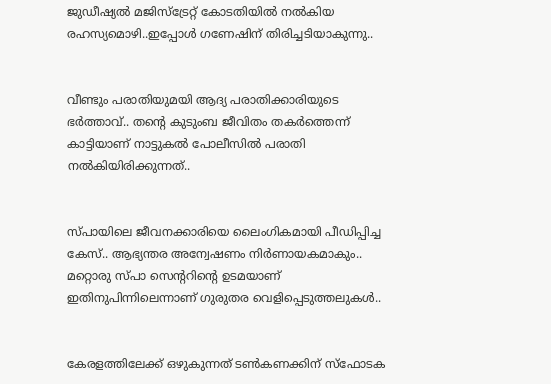ജുഡീഷ്യല്‍ മജിസ്ട്രേറ്റ് കോടതിയില്‍ നല്‍കിയ രഹസ്യമൊഴി..ഇപ്പോള്‍ ഗണേഷിന് തിരിച്ചടിയാകുന്നു..


വീണ്ടും പരാതിയുമയി ആദ്യ പരാതിക്കാരിയുടെ ഭർത്താവ്.. തന്റെ കുടുംബ ജീവിതം തകർത്തെന്ന് കാട്ടിയാണ് നാട്ടുകൽ പോലീസിൽ പരാതി നൽകിയിരിക്കുന്നത്..


സ്പായിലെ ജീവനക്കാരിയെ ലൈംഗികമായി പീഡിപ്പിച്ച കേസ്.. ആഭ്യന്തര അന്വേഷണം നിര്‍ണായകമാകും.. മറ്റൊരു സ്‌പാ സെന്ററിന്റെ ഉടമയാണ് ഇതിനുപിന്നിലെന്നാണ് ഗുരുതര വെളിപ്പെടുത്തലുകൾ..


കേരളത്തിലേക്ക് ഒഴുകുന്നത് ടണ്‍കണക്കിന് സ്‌ഫോടക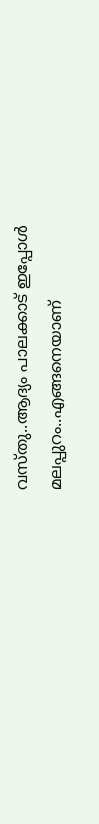വസ്തു..ആദ്യം പാലക്കാട് ഇപ്പോൾ മലപ്പുറം..എങ്ങനെയാണ്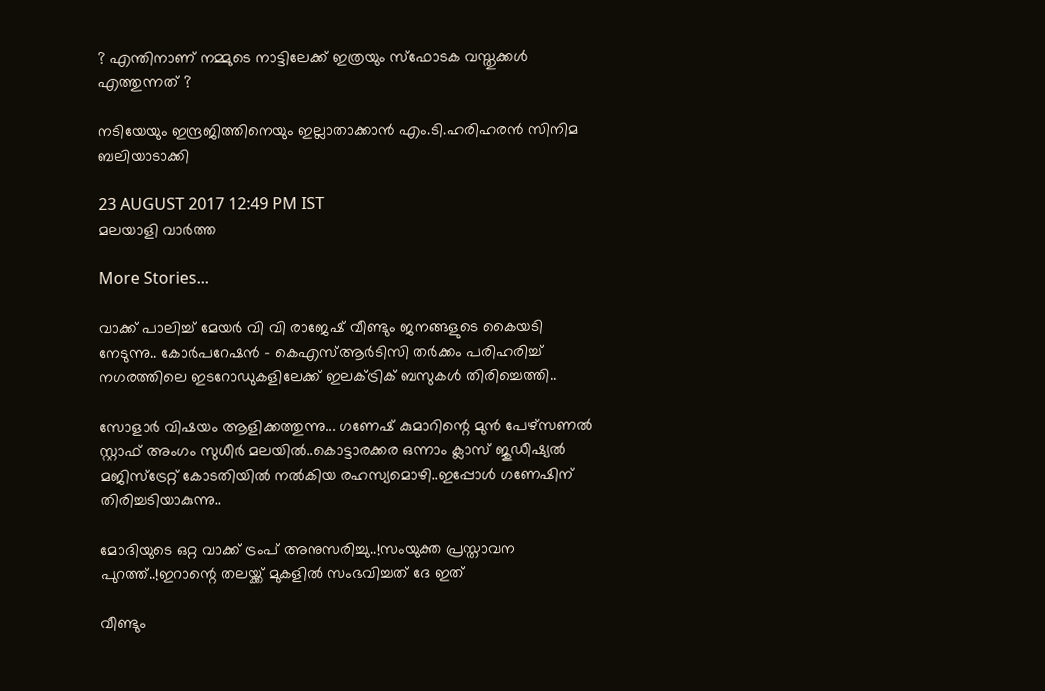? എന്തിനാണ് നമ്മുടെ നാട്ടിലേക്ക് ഇത്രയും സ്‌ഫോടക വസ്തുക്കൾ എത്തുന്നത് ?

നടിയേയും ഇന്ദ്രജിത്തിനെയും ഇല്ലാതാക്കാന്‍ എം.ടി.ഹരിഹരന്‍ സിനിമ ബലിയാടാക്കി

23 AUGUST 2017 12:49 PM IST
മലയാളി വാര്‍ത്ത

More Stories...

വാക്ക് പാലിച്ച് മേയർ വി വി രാജേഷ് വീണ്ടും ജനങ്ങളുടെ കൈയടി നേടുന്നു.. കോര്‍പറേഷന്‍ - കെഎസ്ആര്‍ടിസി തര്‍ക്കം പരിഹരിച്ച് നഗരത്തിലെ ഇടറോഡുകളിലേക്ക് ഇലക്ട്രിക് ബസുകള്‍ തിരിച്ചെത്തി..

സോളാർ വിഷയം ആളിക്കത്തുന്നു... ഗണേഷ് കുമാറിന്റെ മുന്‍ പേഴ്‌സണല്‍ സ്റ്റാഫ് അംഗം സുധീര്‍ മലയില്‍..കൊട്ടാരക്കര ഒന്നാം ക്ലാസ് ജുഡീഷ്യല്‍ മജിസ്ട്രേറ്റ് കോടതിയില്‍ നല്‍കിയ രഹസ്യമൊഴി..ഇപ്പോള്‍ ഗണേഷിന് തിരിച്ചടിയാകുന്നു..

മോദിയുടെ ഒറ്റ വാക്ക് ട്രംപ് അനുസരിച്ചു..!സംയുക്ത പ്രസ്താവന പുറത്ത്..!ഇറാന്റെ തലയ്ക്ക് മുകളിൽ സംഭവിച്ചത് ദേ ഇത്

വീണ്ടും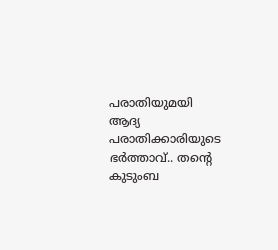പരാതിയുമയി ആദ്യ പരാതിക്കാരിയുടെ ഭർത്താവ്.. തന്റെ കുടുംബ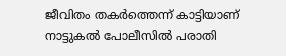ജീവിതം തകർത്തെന്ന് കാട്ടിയാണ് നാട്ടുകൽ പോലീസിൽ പരാതി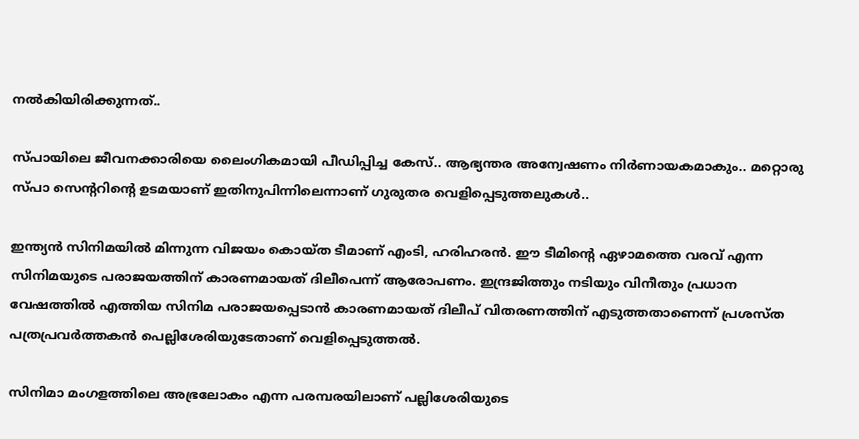നൽകിയിരിക്കുന്നത്..

സ്പായിലെ ജീവനക്കാരിയെ ലൈംഗികമായി പീഡിപ്പിച്ച കേസ്.. ആഭ്യന്തര അന്വേഷണം നിര്‍ണായകമാകും.. മറ്റൊരു സ്‌പാ സെന്ററിന്റെ ഉടമയാണ് ഇതിനുപിന്നിലെന്നാണ് ഗുരുതര വെളിപ്പെടുത്തലുകൾ..

ഇന്ത്യന്‍ സിനിമയില്‍ മിന്നുന്ന വിജയം കൊയ്ത ടീമാണ് എംടി, ഹരിഹരന്‍. ഈ ടീമിന്റെ ഏഴാമത്തെ വരവ് എന്ന സിനിമയുടെ പരാജയത്തിന് കാരണമായത് ദിലീപെന്ന് ആരോപണം. ഇന്ദ്രജിത്തും നടിയും വിനീതും പ്രധാന വേഷത്തില്‍ എത്തിയ സിനിമ പരാജയപ്പെടാന്‍ കാരണമായത് ദിലീപ് വിതരണത്തിന് എടുത്തതാണെന്ന് പ്രശസ്ത പത്രപ്രവര്‍ത്തകന്‍ പെല്ലിശേരിയുടേതാണ് വെളിപ്പെടുത്തല്‍.

സിനിമാ മംഗളത്തിലെ അഭ്രലോകം എന്ന പരമ്പരയിലാണ് പല്ലിശേരിയുടെ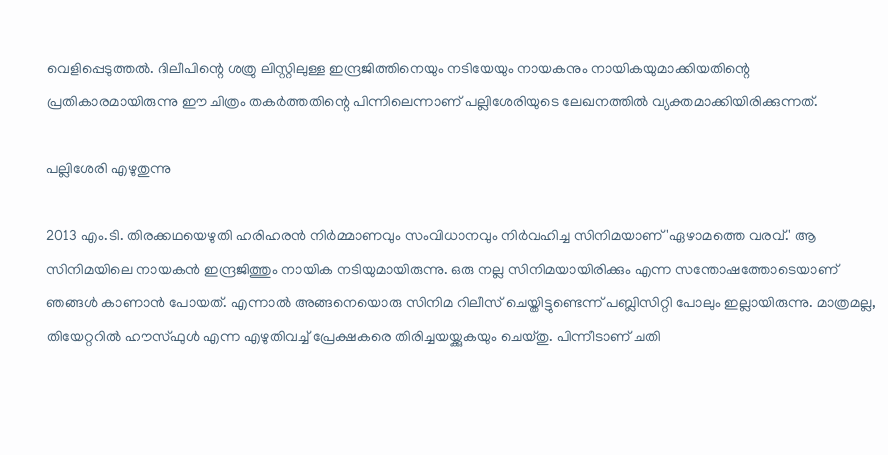വെളിപ്പെടുത്തല്‍. ദിലീപിന്റെ ശത്രു ലിസ്റ്റിലുള്ള ഇന്ദ്രജിത്തിനെയും നടിയേയും നായകനും നായികയുമാക്കിയതിന്റെ പ്രതികാരമായിരുന്നു ഈ ചിത്രം തകര്‍ത്തതിന്റെ പിന്നിലെന്നാണ് പല്ലിശേരിയുടെ ലേഖനത്തില്‍ വ്യക്തമാക്കിയിരിക്കുന്നത്.

പല്ലിശേരി എഴുതുന്നു

2013 എം.ടി. തിരക്കഥയെഴുതി ഹരിഹരന്‍ നിര്‍മ്മാണവും സംവിധാനവും നിര്‍വഹിച്ച സിനിമയാണ് 'ഏഴാമത്തെ വരവ്.' ആ സിനിമയിലെ നായകന്‍ ഇന്ദ്രജിത്തും നായിക നടിയുമായിരുന്നു. ഒരു നല്ല സിനിമയായിരിക്കും എന്ന സന്തോഷത്തോടെയാണ് ഞങ്ങള്‍ കാണാന്‍ പോയത്. എന്നാല്‍ അങ്ങനെയൊരു സിനിമ റിലീസ് ചെയ്തിട്ടുണ്ടെന്ന് പബ്ലിസിറ്റി പോലും ഇല്ലായിരുന്നു. മാത്രമല്ല, തിയേറ്ററില്‍ ഹൗസ്ഫുള്‍ എന്ന എഴുതിവച്ച് പ്രേക്ഷകരെ തിരിച്ചയയ്ക്കുകയും ചെയ്തു. പിന്നീടാണ് ചതി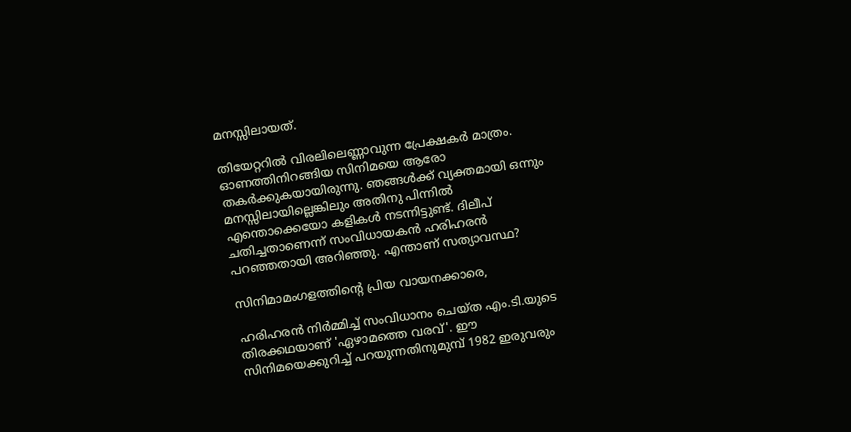മനസ്സിലായത്.

തിയേറ്ററില്‍ വിരലിലെണ്ണാവുന്ന പ്രേക്ഷകര്‍ മാത്രം. ഓണത്തിനിറങ്ങിയ സിനിമയെ ആരോ തകര്‍ക്കുകയായിരുന്നു. ഞങ്ങള്‍ക്ക് വ്യക്തമായി ഒന്നും മനസ്സിലായില്ലെങ്കിലും അതിനു പിന്നില്‍ എന്തൊക്കെയോ കളികള്‍ നടന്നിട്ടുണ്ട്. ദിലീപ് ചതിച്ചതാണെന്ന് സംവിധായകന്‍ ഹരിഹരന്‍ പറഞ്ഞതായി അറിഞ്ഞു. എന്താണ് സത്യാവസ്ഥ?

സിനിമാമംഗളത്തിന്റെ പ്രിയ വായനക്കാരെ,

ഹരിഹരന്‍ നിര്‍മ്മിച്ച് സംവിധാനം ചെയ്ത എം.ടി.യുടെ തിരക്കഥയാണ് 'ഏഴാമത്തെ വരവ്'. ഈ സിനിമയെക്കുറിച്ച് പറയുന്നതിനുമുമ്പ് 1982 ഇരുവരും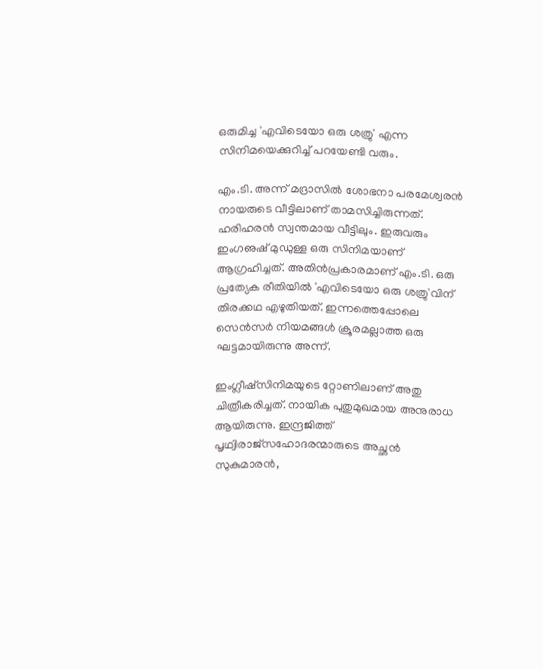ഒരുമിച്ച 'എവിടെയോ ഒരു ശത്രു' എന്ന സിനിമയെക്കുറിച്ച് പറയേണ്ടി വരും.

എം.ടി. അന്ന് മദ്രാസില്‍ ശോഭനാ പരമേശ്വരന്‍ നായരുടെ വീട്ടിലാണ് താമസിച്ചിരുന്നത്. ഹരിഹരന്‍ സ്വന്തമായ വീട്ടിലും. ഇരുവരും ഇംഗഌഷ് മുഡുള്ള ഒരു സിനിമയാണ് ആഗ്രഹിച്ചത്. അതിന്‍പ്രകാരമാണ് എം.ടി. ഒരു പ്രത്യേക രീതിയില്‍ 'എവിടെയോ ഒരു ശത്രു'വിന് തിരക്കഥ എഴുതിയത്. ഇന്നത്തെപ്പോലെ സെന്‍സര്‍ നിയമങ്ങള്‍ ക്രൂരമല്ലാത്ത ഒരു ഘട്ടമായിരുന്നു അന്ന്.

ഇംഗ്ലീഷ്സിനിമയുടെ റ്റോണിലാണ് അതു ചിത്രീകരിച്ചത്. നായിക പുതുമുഖമായ അനുരാധ ആയിരുന്നു. ഇന്ദ്രജിത്ത് പൃഥ്വിരാജ്സഹോദരന്മാരുടെ അച്ഛന്‍ സുകുമാരന്‍,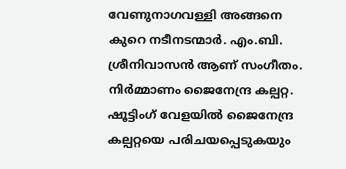വേണുനാഗവള്ളി അങ്ങനെ കുറെ നടീനടന്മാര്‍. എം.ബി. ശ്രീനിവാസന്‍ ആണ് സംഗീതം. നിര്‍മ്മാണം ജൈനേന്ദ്ര കല്പറ്റ. ഷൂട്ടിംഗ് വേളയില്‍ ജൈനേന്ദ്ര കല്പറ്റയെ പരിചയപ്പെടുകയും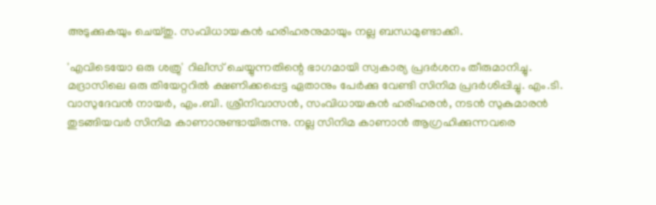അടുക്കുകയും ചെയ്തു. സംവിധായകന്‍ ഹരിഹരനുമായും നല്ല ബന്ധമുണ്ടാക്കി.

'എവിടെയോ ഒരു ശത്രു' റിലീസ് ചെയ്യുന്നതിന്റെ ഭാഗമായി സ്വകാര്യ പ്രദര്‍ശനം തീരുമാനിച്ചു. മദ്രാസിലെ ഒരു തിയേറ്ററില്‍ ക്ഷണിക്കപ്പെട്ട ഏതാനും പേര്‍ക്കു വേണ്ടി സിനിമ പ്രദര്‍ശിപ്പിച്ചു. എം.ടി. വാസുദേവന്‍ നായര്‍, എം.ബി. ശ്രീനിവാസന്‍, സംവിധായകന്‍ ഹരിഹരന്‍, നടന്‍ സുകുമാരന്‍ തുടങ്ങിയവര്‍ സിനിമ കാണാനുണ്ടായിരുന്നു. നല്ല സിനിമ കാണാന്‍ ആഗ്രഹിക്കുന്നവരെ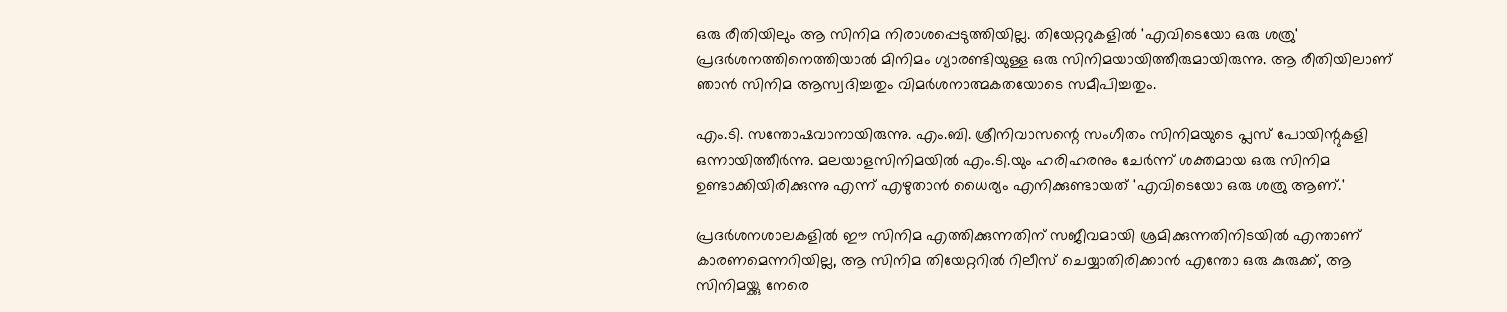ഒരു രീതിയിലും ആ സിനിമ നിരാശപ്പെടുത്തിയില്ല. തിയേറ്ററുകളില്‍ 'എവിടെയോ ഒരു ശത്രു' പ്രദര്‍ശനത്തിനെത്തിയാല്‍ മിനിമം ഗ്യാരണ്ടിയുള്ള ഒരു സിനിമയായിത്തീരുമായിരുന്നു. ആ രീതിയിലാണ് ഞാന്‍ സിനിമ ആസ്വദിച്ചതും വിമര്‍ശനാത്മകതയോടെ സമീപിച്ചതും.

എം.ടി. സന്തോഷവാനായിരുന്നു. എം.ബി. ശ്രീനിവാസന്റെ സംഗീതം സിനിമയുടെ പ്ലസ് പോയിന്റുകളി ഒന്നായിത്തീര്‍ന്നു. മലയാളസിനിമയില്‍ എം.ടി.യും ഹരിഹരനും ചേര്‍ന്ന് ശക്തമായ ഒരു സിനിമ ഉണ്ടാക്കിയിരിക്കുന്നു എന്ന് എഴുതാന്‍ ധൈര്യം എനിക്കുണ്ടായത് 'എവിടെയോ ഒരു ശത്രു ആണ്.'

പ്രദര്‍ശനശാലകളില്‍ ഈ സിനിമ എത്തിക്കുന്നതിന് സജീവമായി ശ്രമിക്കുന്നതിനിടയില്‍ എന്താണ് കാരണമെന്നറിയില്ല, ആ സിനിമ തിയേറ്ററില്‍ റിലീസ് ചെയ്യാതിരിക്കാന്‍ എന്തോ ഒരു കുരുക്ക്, ആ സിനിമയ്ക്കു നേരെ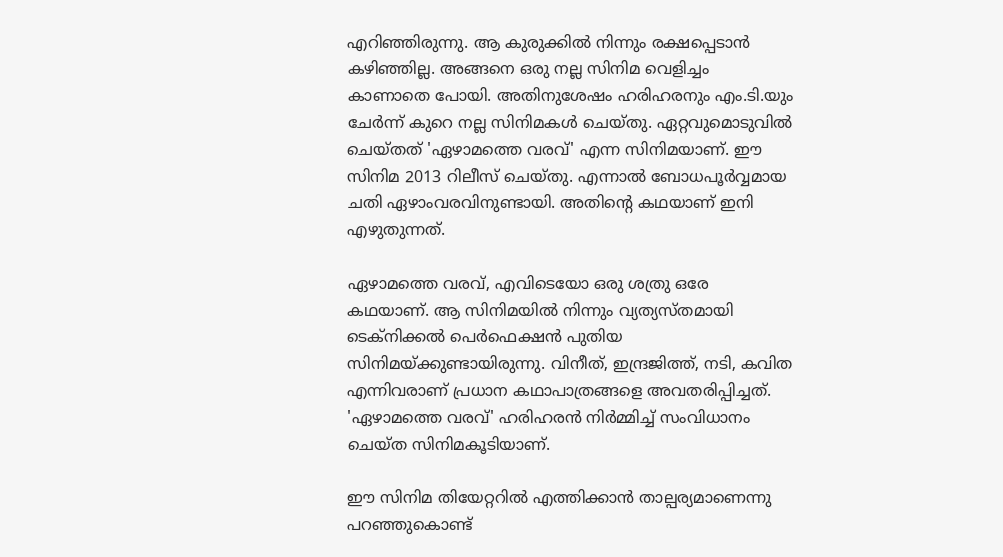എറിഞ്ഞിരുന്നു. ആ കുരുക്കില്‍ നിന്നും രക്ഷപ്പെടാന്‍ കഴിഞ്ഞില്ല. അങ്ങനെ ഒരു നല്ല സിനിമ വെളിച്ചം കാണാതെ പോയി. അതിനുശേഷം ഹരിഹരനും എം.ടി.യും ചേര്‍ന്ന് കുറെ നല്ല സിനിമകള്‍ ചെയ്തു. ഏറ്റവുമൊടുവില്‍ ചെയ്തത് 'ഏഴാമത്തെ വരവ്' എന്ന സിനിമയാണ്. ഈ സിനിമ 2013 റിലീസ് ചെയ്തു. എന്നാല്‍ ബോധപൂര്‍വ്വമായ ചതി ഏഴാംവരവിനുണ്ടായി. അതിന്റെ കഥയാണ് ഇനി എഴുതുന്നത്.

ഏഴാമത്തെ വരവ്, എവിടെയോ ഒരു ശത്രു ഒരേ കഥയാണ്. ആ സിനിമയില്‍ നിന്നും വ്യത്യസ്തമായി ടെക്‌നിക്കല്‍ പെര്‍ഫെക്ഷന്‍ പുതിയ സിനിമയ്ക്കുണ്ടായിരുന്നു. വിനീത്, ഇന്ദ്രജിത്ത്, നടി, കവിത എന്നിവരാണ് പ്രധാന കഥാപാത്രങ്ങളെ അവതരിപ്പിച്ചത്. 'ഏഴാമത്തെ വരവ്' ഹരിഹരന്‍ നിര്‍മ്മിച്ച് സംവിധാനം ചെയ്ത സിനിമകൂടിയാണ്.

ഈ സിനിമ തിയേറ്ററില്‍ എത്തിക്കാന്‍ താല്പര്യമാണെന്നു പറഞ്ഞുകൊണ്ട്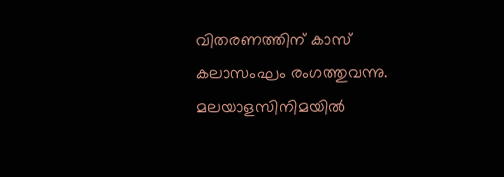വിതരണത്തിന് കാസ് കലാസംഘം രംഗത്തുവന്നു. മലയാളസിനിമയില്‍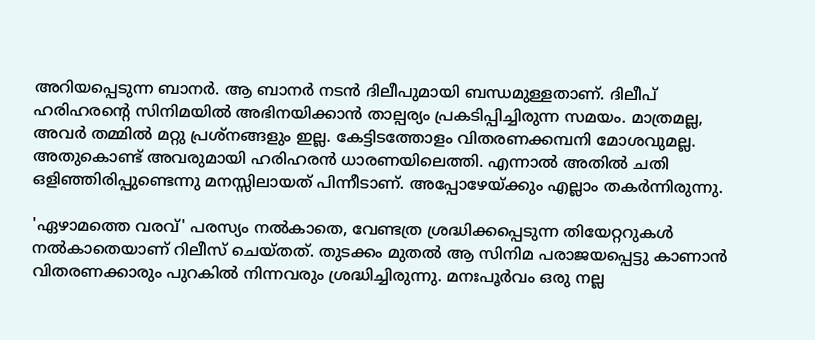അറിയപ്പെടുന്ന ബാനര്‍. ആ ബാനര്‍ നടന്‍ ദിലീപുമായി ബന്ധമുള്ളതാണ്. ദിലീപ് ഹരിഹരന്റെ സിനിമയില്‍ അഭിനയിക്കാന്‍ താല്പര്യം പ്രകടിപ്പിച്ചിരുന്ന സമയം. മാത്രമല്ല, അവര്‍ തമ്മില്‍ മറ്റു പ്രശ്‌നങ്ങളും ഇല്ല. കേട്ടിടത്തോളം വിതരണക്കമ്പനി മോശവുമല്ല. അതുകൊണ്ട് അവരുമായി ഹരിഹരന്‍ ധാരണയിലെത്തി. എന്നാല്‍ അതില്‍ ചതി ഒളിഞ്ഞിരിപ്പുണ്ടെന്നു മനസ്സിലായത് പിന്നീടാണ്. അപ്പോഴേയ്ക്കും എല്ലാം തകര്‍ന്നിരുന്നു.

'ഏഴാമത്തെ വരവ്' പരസ്യം നല്‍കാതെ, വേണ്ടത്ര ശ്രദ്ധിക്കപ്പെടുന്ന തിയേറ്ററുകള്‍ നല്‍കാതെയാണ് റിലീസ് ചെയ്തത്. തുടക്കം മുതല്‍ ആ സിനിമ പരാജയപ്പെട്ടു കാണാന്‍ വിതരണക്കാരും പുറകില്‍ നിന്നവരും ശ്രദ്ധിച്ചിരുന്നു. മനഃപൂര്‍വം ഒരു നല്ല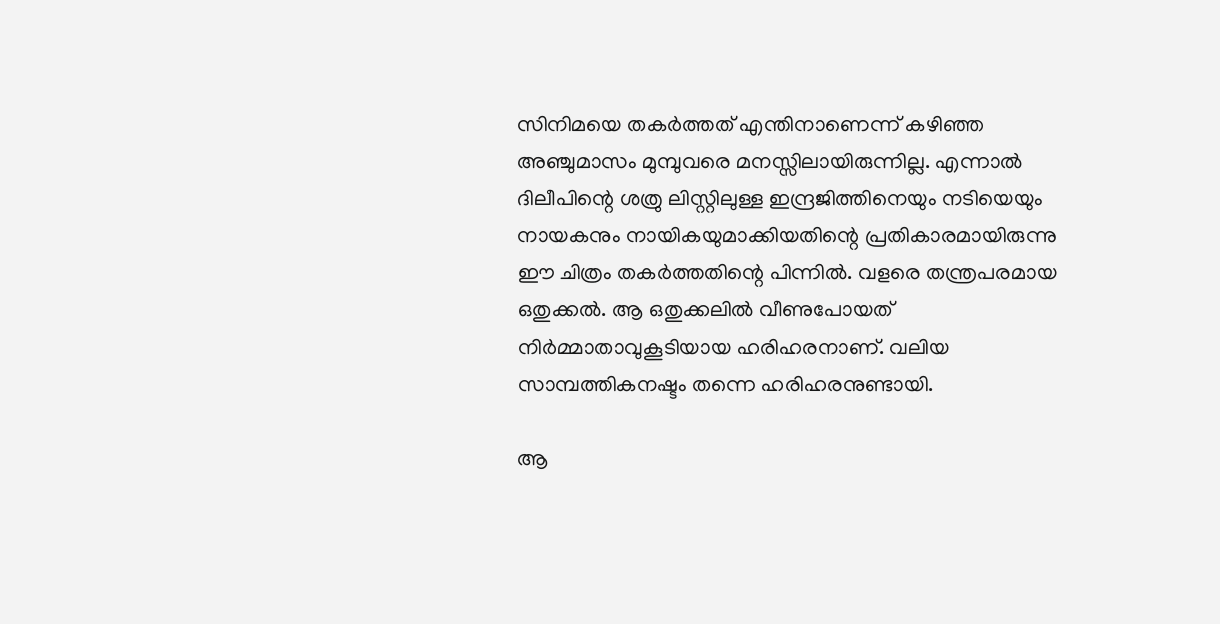സിനിമയെ തകര്‍ത്തത് എന്തിനാണെന്ന് കഴിഞ്ഞ അഞ്ചുമാസം മുമ്പുവരെ മനസ്സിലായിരുന്നില്ല. എന്നാല്‍ ദിലീപിന്റെ ശത്രു ലിസ്റ്റിലുള്ള ഇന്ദ്രജിത്തിനെയും നടിയെയും നായകനും നായികയുമാക്കിയതിന്റെ പ്രതികാരമായിരുന്നു ഈ ചിത്രം തകര്‍ത്തതിന്റെ പിന്നില്‍. വളരെ തന്ത്രപരമായ ഒതുക്കല്‍. ആ ഒതുക്കലില്‍ വീണുപോയത് നിര്‍മ്മാതാവുകൂടിയായ ഹരിഹരനാണ്. വലിയ സാമ്പത്തികനഷ്ടം തന്നെ ഹരിഹരനുണ്ടായി.

ആ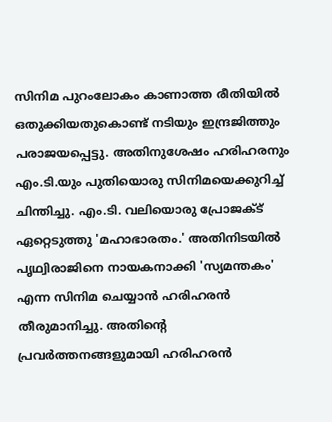സിനിമ പുറംലോകം കാണാത്ത രീതിയില്‍ ഒതുക്കിയതുകൊണ്ട് നടിയും ഇന്ദ്രജിത്തും പരാജയപ്പെട്ടു. അതിനുശേഷം ഹരിഹരനും എം.ടി.യും പുതിയൊരു സിനിമയെക്കുറിച്ച് ചിന്തിച്ചു. എം.ടി. വലിയൊരു പ്രോജക്ട് ഏറ്റെടുത്തു 'മഹാഭാരതം.' അതിനിടയില്‍ പൃഥ്വിരാജിനെ നായകനാക്കി 'സ്യമന്തകം' എന്ന സിനിമ ചെയ്യാന്‍ ഹരിഹരന്‍ തീരുമാനിച്ചു. അതിന്റെ പ്രവര്‍ത്തനങ്ങളുമായി ഹരിഹരന്‍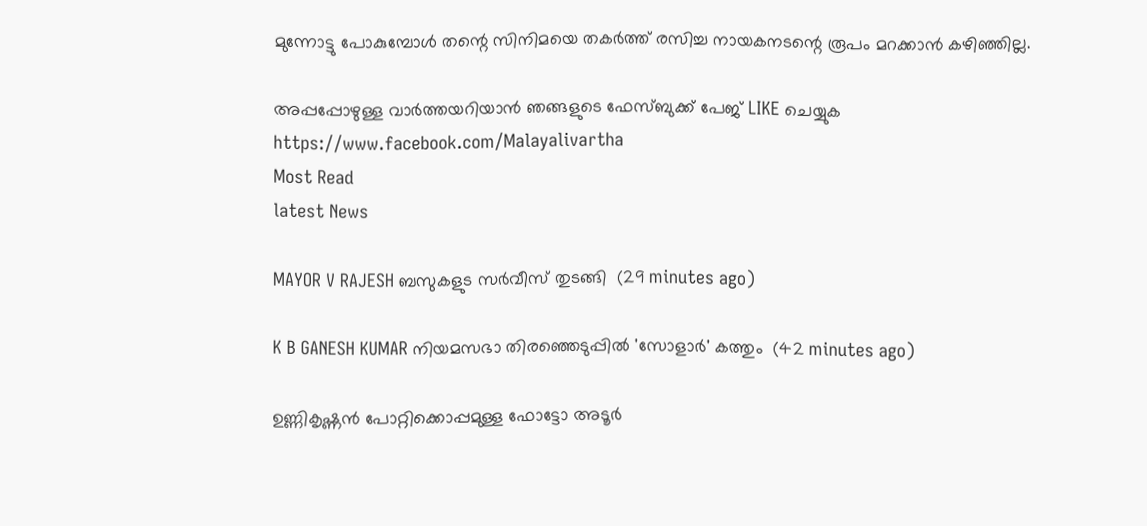മുന്നോട്ടു പോകുമ്പോള്‍ തന്റെ സിനിമയെ തകര്‍ത്ത് രസിച്ച നായകനടന്റെ രൂപം മറക്കാന്‍ കഴിഞ്ഞില്ല.

അപ്പപ്പോഴുള്ള വാര്‍ത്തയറിയാന്‍ ഞങ്ങളുടെ ഫേസ്‌ബുക്ക്‌ പേജ് LIKE ചെയ്യുക
https://www.facebook.com/Malayalivartha
Most Read
latest News

MAYOR V RAJESH ബസുകളുട സർവീസ് തുടങ്ങി  (29 minutes ago)

K B GANESH KUMAR നിയമസഭാ തിരഞ്ഞെടുപ്പില്‍ 'സോളാര്‍' കത്തും  (42 minutes ago)

ഉണ്ണികൃഷ്ണന്‍ പോറ്റിക്കൊപ്പമുള്ള ഫോട്ടോ അടൂര്‍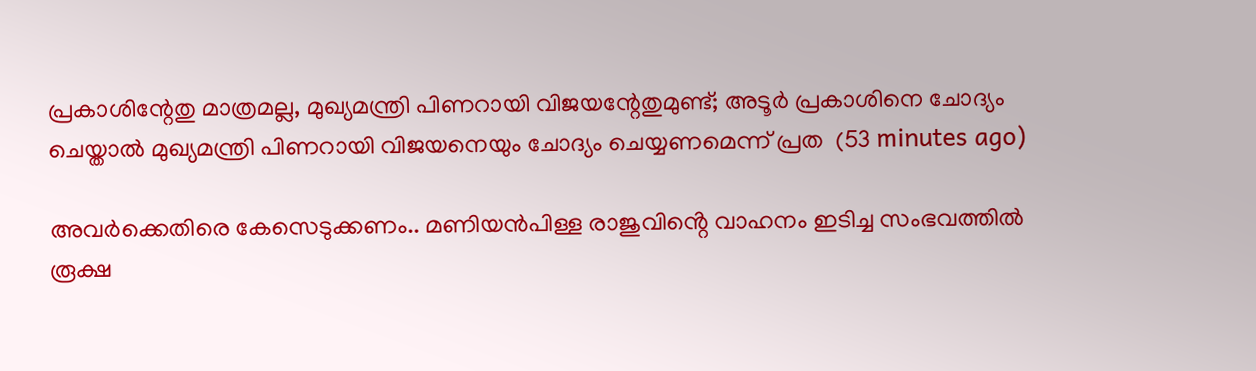പ്രകാശിന്റേതു മാത്രമല്ല, മുഖ്യമന്ത്രി പിണറായി വിജയന്റേതുമുണ്ട്; അടൂര്‍ പ്രകാശിനെ ചോദ്യം ചെയ്താല്‍ മുഖ്യമന്ത്രി പിണറായി വിജയനെയും ചോദ്യം ചെയ്യണമെന്ന് പ്രത  (53 minutes ago)

അവർക്കെതിരെ കേസെടുക്കണം.. മണിയൻപിള്ള രാജുവിൻ്റെ വാഹനം ഇടിച്ച സംഭവത്തിൽ രൂക്ഷ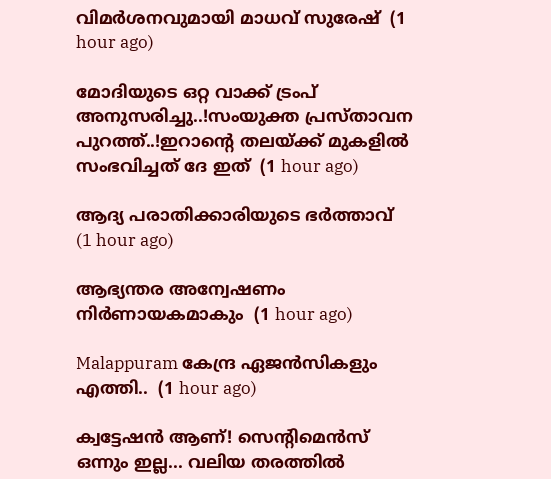വിമർശനവുമായി മാധവ് സുരേഷ്  (1 hour ago)

മോദിയുടെ ഒറ്റ വാക്ക് ട്രംപ് അനുസരിച്ചു..!സംയുക്ത പ്രസ്താവന പുറത്ത്..!ഇറാന്റെ തലയ്ക്ക് മുകളിൽ സംഭവിച്ചത് ദേ ഇത്  (1 hour ago)

ആദ്യ പരാതിക്കാരിയുടെ ഭർത്താവ്  (1 hour ago)

ആഭ്യന്തര അന്വേഷണം നിര്‍ണായകമാകും  (1 hour ago)

Malappuram കേന്ദ്ര ഏജന്‍സികളും എത്തി..  (1 hour ago)

ക്വട്ടേഷൻ ആണ്! സെന്റിമെൻസ് ഒന്നും ഇല്ല... വലിയ തരത്തിൽ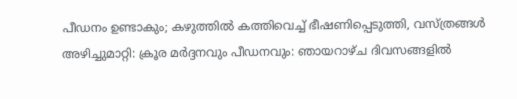പീഡനം ഉണ്ടാകും; കഴുത്തിൽ കത്തിവെച്ച് ഭീഷണിപ്പെടുത്തി, വസ്ത്രങ്ങൾ അഴിച്ചുമാറ്റി: ക്രൂര മർദ്ദനവും പീഡനവും: ഞായറാഴ്ച ദിവസങ്ങളിൽ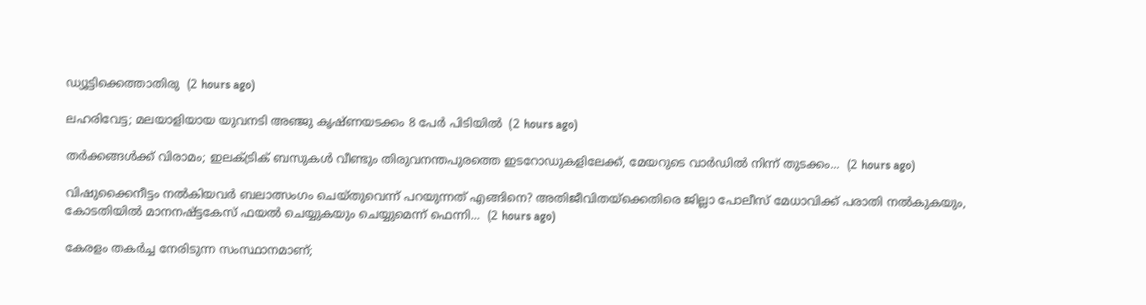ഡ്യൂട്ടിക്കെത്താതിരു  (2 hours ago)

ലഹരിവേട്ട; മലയാളിയായ യുവനടി അഞ്ജു കൃഷ്ണയടക്കം 8 പേർ പിടിയിൽ  (2 hours ago)

തർക്കങ്ങൾക്ക് വിരാമം; ഇലക്ട്രിക് ബസുകൾ വീണ്ടും തിരുവനന്തപുരത്തെ ഇടറോഡുകളിലേക്ക്, മേയറുടെ വാർഡിൽ നിന്ന് തുടക്കം...  (2 hours ago)

വിഷുക്കൈനീട്ടം നൽകിയവർ ബലാത്സംഗം ചെയ്തുവെന്ന് പറയുന്നത് എങ്ങിനെ? അതിജീവിതയ്‌ക്കെതിരെ ജില്ലാ പോലീസ് മേധാവിക്ക് പരാതി നൽകുകയും, കോടതിയിൽ മാനനഷ്ട്ടകേസ് ഫയൽ ചെയ്യുകയും ചെയ്യുമെന്ന് ഫെന്നി...  (2 hours ago)

കേരളം തകര്‍ച്ച നേരിടുന്ന സംസ്ഥാനമാണ്;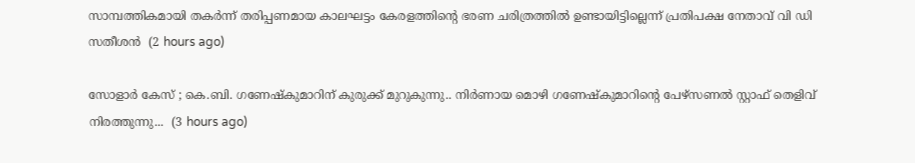സാമ്പത്തികമായി തകര്‍ന്ന് തരിപ്പണമായ കാലഘട്ടം കേരളത്തിന്റെ ഭരണ ചരിത്രത്തില്‍ ഉണ്ടായിട്ടില്ലെന്ന് പ്രതിപക്ഷ നേതാവ് വി ഡി സതീശൻ  (2 hours ago)

സോളാർ കേസ് ; കെ.ബി. ഗണേഷ്‌കുമാറിന് കുരുക്ക് മുറുകുന്നു.. നിർണായ മൊഴി ഗണേഷ്കുമാറിന്‍റെ പേഴ്സണൽ സ്റ്റാഫ് തെളിവ് നിരത്തുന്നു...  (3 hours ago)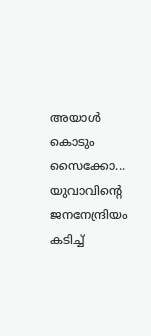അയാൾ കൊടും സൈക്കോ... യുവാവിന്റെ ജനനേന്ദ്രിയം കടിച്ച്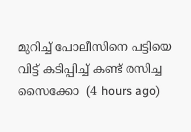മുറിച്ച് പോലീസിനെ പട്ടിയെ വിട്ട് കടിപ്പിച്ച് കണ്ട് രസിച്ച സൈക്കോ  (4 hours ago)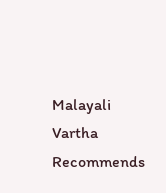Malayali Vartha Recommends